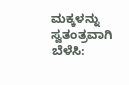ಮಕ್ಕಳನ್ನು ಸ್ವತಂತ್ರವಾಗಿ ಬೆಳೆಸಿ: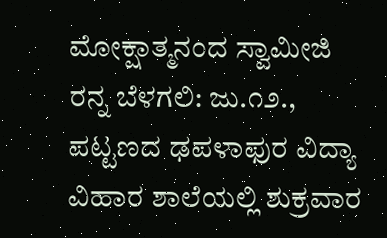ಮೋಕ್ಷಾತ್ಮನಂದ ಸ್ವಾಮೀಜಿ
ರನ್ನ ಬೆಳಗಲಿ: ಜು.೧೨., ಪಟ್ಟಣದ ಢಪಳಾಫುರ ವಿದ್ಯಾ ವಿಹಾರ ಶಾಲೆಯಲ್ಲಿ ಶುಕ್ರವಾರ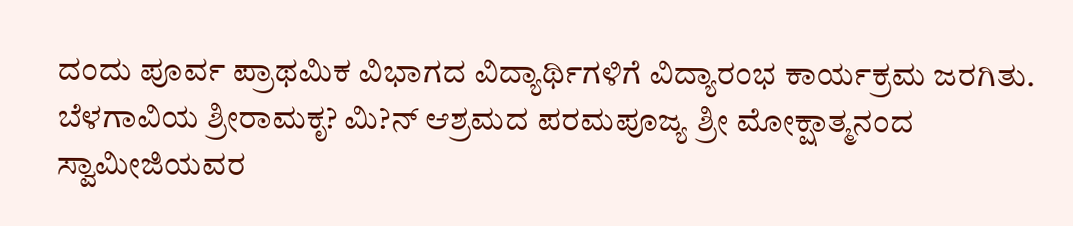ದಂದು ಪೂರ್ವ ಪ್ರಾಥಮಿಕ ವಿಭಾಗದ ವಿದ್ಯಾರ್ಥಿಗಳಿಗೆ ವಿದ್ಯಾರಂಭ ಕಾರ್ಯಕ್ರಮ ಜರಗಿತು.
ಬೆಳಗಾವಿಯ ಶ್ರೀರಾಮಕೃ? ಮಿ?ನ್ ಆಶ್ರಮದ ಪರಮಪೂಜ್ಯ ಶ್ರೀ ಮೋಕ್ಷಾತ್ಮನಂದ ಸ್ವಾಮೀಜಿಯವರ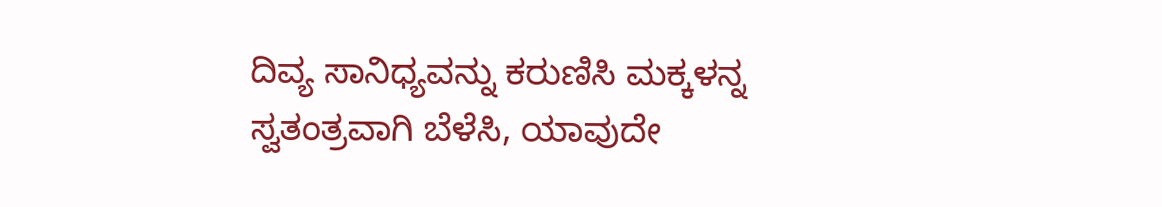ದಿವ್ಯ ಸಾನಿಧ್ಯವನ್ನು ಕರುಣಿಸಿ ಮಕ್ಕಳನ್ನ ಸ್ವತಂತ್ರವಾಗಿ ಬೆಳೆಸಿ, ಯಾವುದೇ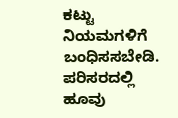ಕಟ್ಟು ನಿಯಮಗಳಿಗೆ ಬಂಧಿಸಸಬೇಡಿ. ಪರಿಸರದಲ್ಲಿ ಹೂವು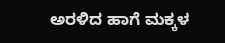ಅರಳಿದ ಹಾಗೆ ಮಕ್ಕಳ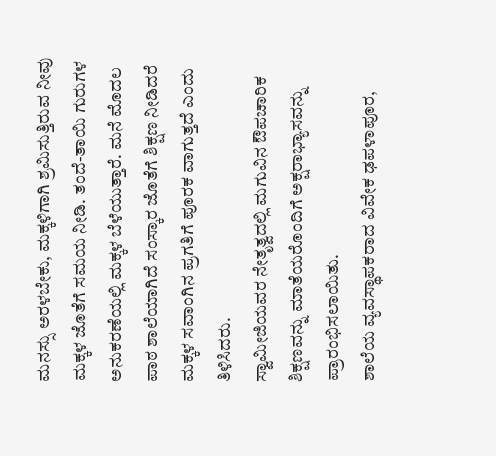ಮನಸ್ಸು ಅರಳಬೇಕು, ಮಕ್ಕಳಿಗಾಗಿ ಶ್ರಮಿಸುತ್ತಿರುವ ನೀವು ಮಕ್ಕಳ ಜೊತೆಗೆ ಸಮಯ ನೀಡಿ. ತಂದೆ-ತಾಯಿ ಗುರುಗಳ ಅನುಕರಣೆಯಲ್ಲಿ ಮಕ್ಕಳ ಬೆಳೆಯುತ್ತಾರೆ. ಮನೆ ಮೊದಲ ಪಾಠ ಶಾಲೆಯಾಗಿದೆ ಸಂಸ್ಕಾರ ಜೊತೆಗೆ ಶಿಕ್ಷಣ ನೀಡಿದರೆ ಮಕ್ಕಳ ಸವಾಂಗಿನ ಪ್ರಗತಿಗೆ ಪೂರಕ ವಾಗುತ್ತದೆ ಎಂದು ತಿಳಿಸಿದರು.
ಸ್ವಾಮೀಜಿಯವರ ನೇತೃತ್ವದಲ್ಲಿ ಮಗುವಿನ ಔಪಚಾರಿಕ ಶಿಕ್ಷಣವನ್ನು ಮಾತೆಯರೊಂದಿಗೆ ಅಕ್ಷರಾಭ್ಯಾಸವನ್ನು ಪ್ರಾರಂಭಿಸಲಾಯಿತು.
ಶಾಲೆಯ ವ್ಯವಸ್ಥಾಪಕರಾದ ವಿವೇಕ ಢಪಳಾಪೂರ,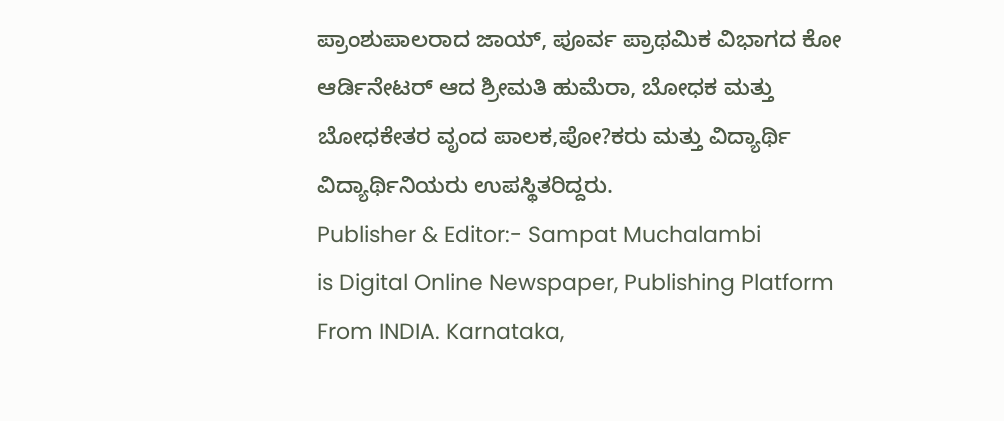ಪ್ರಾಂಶುಪಾಲರಾದ ಜಾಯ್, ಪೂರ್ವ ಪ್ರಾಥಮಿಕ ವಿಭಾಗದ ಕೋ ಆರ್ಡಿನೇಟರ್ ಆದ ಶ್ರೀಮತಿ ಹುಮೆರಾ, ಬೋಧಕ ಮತ್ತು ಬೋಧಕೇತರ ವೃಂದ ಪಾಲಕ,ಪೋ?ಕರು ಮತ್ತು ವಿದ್ಯಾರ್ಥಿ ವಿದ್ಯಾರ್ಥಿನಿಯರು ಉಪಸ್ಥಿತರಿದ್ದರು.
Publisher & Editor:- Sampat Muchalambi
is Digital Online Newspaper, Publishing Platform From INDIA. Karnataka,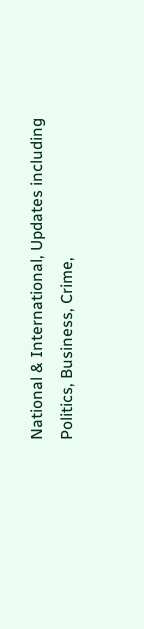National & International, Updates including Politics, Business, Crime,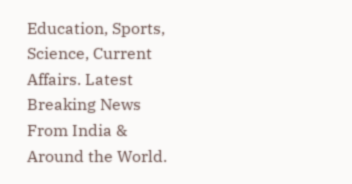Education, Sports, Science, Current Affairs. Latest Breaking News From India & Around the World.